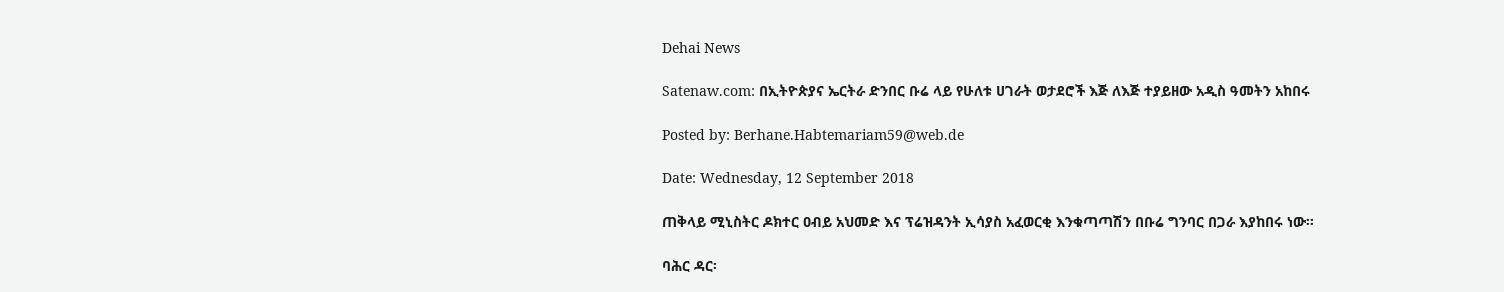Dehai News

Satenaw.com: በኢትዮጵያና ኤርትራ ድንበር ቡሬ ላይ የሁለቱ ሀገራት ወታደሮች እጅ ለእጅ ተያይዘው አዲስ ዓመትን አከበሩ

Posted by: Berhane.Habtemariam59@web.de

Date: Wednesday, 12 September 2018

ጠቅላይ ሚኒስትር ዶክተር ዐብይ አህመድ እና ፕሬዝዳንት ኢሳያስ አፈወርቂ እንቁጣጣሽን በቡሬ ግንባር በጋራ እያከበሩ ነው፡፡

ባሕር ዳር፡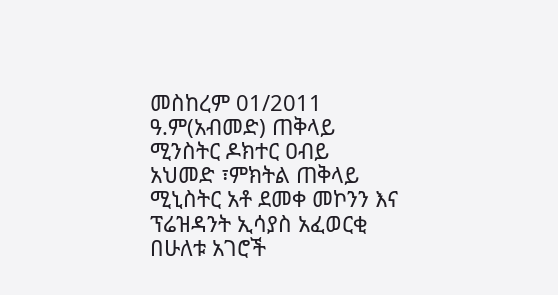መስከረም 01/2011 ዓ.ም(አብመድ) ጠቅላይ ሚንስትር ዶክተር ዐብይ አህመድ ፣ምክትል ጠቅላይ ሚኒስትር አቶ ደመቀ መኮንን እና ፕሬዝዳንት ኢሳያስ አፈወርቂ በሁለቱ አገሮች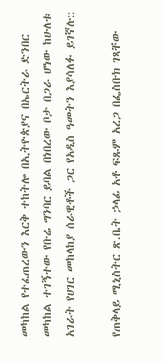መካከል የተፈጠረውን እርቅ ተከትሎ በኢትዮጵያና በኤርትራ ድንበር መካከል ተገኝተው የቡሬ ግንባር ይባል በነበረው ቦታ በጋራ ሆነው ከሁለቱ አገራት የሀገር መከላከያ ሰራዊቶች ጋር የአዲስ ዓመትን እያሳለፉ ይገኛሉ::

የጠቅላይ ሚኒስትር ጽ.ቤት ኃላፊ አቶ ፍጹም አረጋ በፌስቡክ ገጻቸው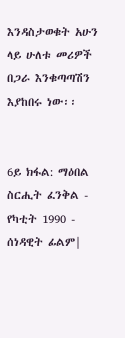እንዳስታወቁት አሁን ላይ ሁለቱ መሪዎች በጋራ እንቁጣጣሽን እያከበሩ ነው፡፡


6ይ ክፋል: ማዕበል ስርሒት ፈንቅል - የካቲት 1990 - ሰነዳዊት ፊልም|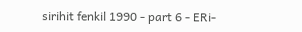sirihit fenkil 1990 - part 6 - ERi-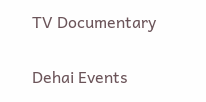TV Documentary

Dehai Events